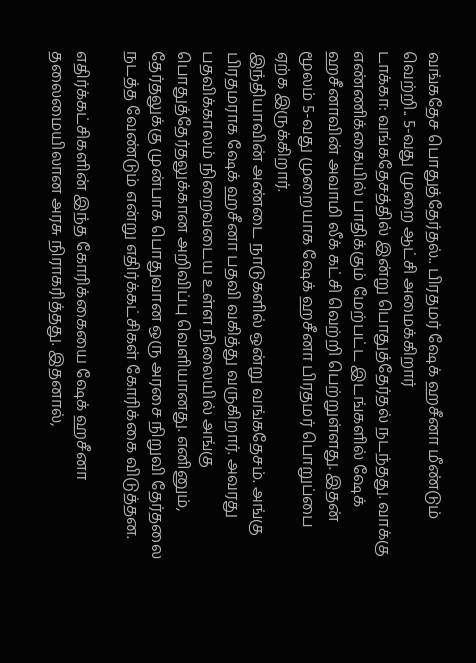வங்கதேச பொதுத்தேர்தல்.. பிரதமர் ஷேக் ஹசீனா மீண்டும் வெற்றி.. 5-வது முறை ஆட்சி அமைக்கிறார்
டாக்கா: வங்கதேசத்தில் இன்று பொதுத்தேர்தல் நடந்தது. வாக்கு எண்ணிக்கையில் பாதிக்கும் மேற்பட்ட இடங்களில் ஷேக் ஹசீனாவின் அவாமி லீக் கட்சி வெற்றி பெற்றுள்ளது. இதன் மூலம் 5-வது முறையாக ஷேக் ஹசீனா பிரதமர் பொறுப்பை ஏற்க இருக்கிறார்.
இந்தியாவின் அண்டை நாடுகளில் ஒன்று வங்கதேசம். அங்கு பிரதமராக ஷேக் ஹசீனா பதவி வகித்து வருகிறார். அவரது பதவிக்காலம் நிறைவடைய உள்ள நிலையில் அங்கு பொதுத்தேர்தலுக்கான அறிவிப்பு வெளியானது. எனினும், தேர்தலுக்கு முன்பாக பொதுவான ஒரு அரசை நிறுவி தேர்தலை நடத்த வேண்டும் என்று எதிர்க்கட்சிகள் கோரிக்கை விடுத்தன.

எதிர்க்கட்சிகளின் இந்த கோரிக்கையை ஷேக் ஹசீனா தலைமையிலான அரசு நிராகரித்தது. இதனால்,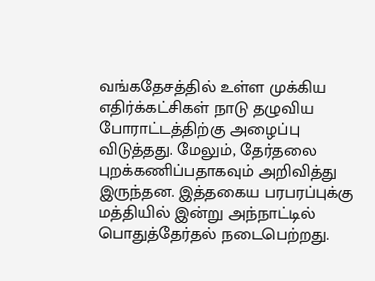வங்கதேசத்தில் உள்ள முக்கிய எதிர்க்கட்சிகள் நாடு தழுவிய போராட்டத்திற்கு அழைப்பு விடுத்தது. மேலும், தேர்தலை புறக்கணிப்பதாகவும் அறிவித்து இருந்தன. இத்தகைய பரபரப்புக்கு மத்தியில் இன்று அந்நாட்டில் பொதுத்தேர்தல் நடைபெற்றது.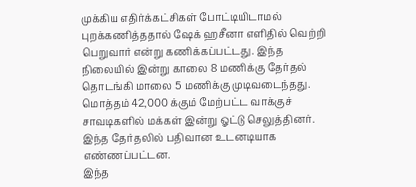முக்கிய எதிர்க்கட்சிகள் போட்டியிடாமல் புறக்கணித்ததால் ஷேக் ஹசீனா எளிதில் வெற்றி பெறுவார் என்று கணிக்கப்பட்டது. இந்த நிலையில் இன்று காலை 8 மணிக்கு தேர்தல் தொடங்கி மாலை 5 மணிக்கு முடிவடைந்தது. மொத்தம் 42,000 க்கும் மேற்பட்ட வாக்குச் சாவடிகளில் மக்கள் இன்று ஓட்டு செலுத்தினர். இந்த தேர்தலில் பதிவான உடனடியாக எண்ணப்பட்டன.
இந்த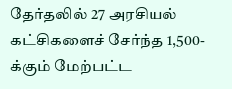தேர்தலில் 27 அரசியல் கட்சிகளைச் சேர்ந்த 1,500-க்கும் மேற்பட்ட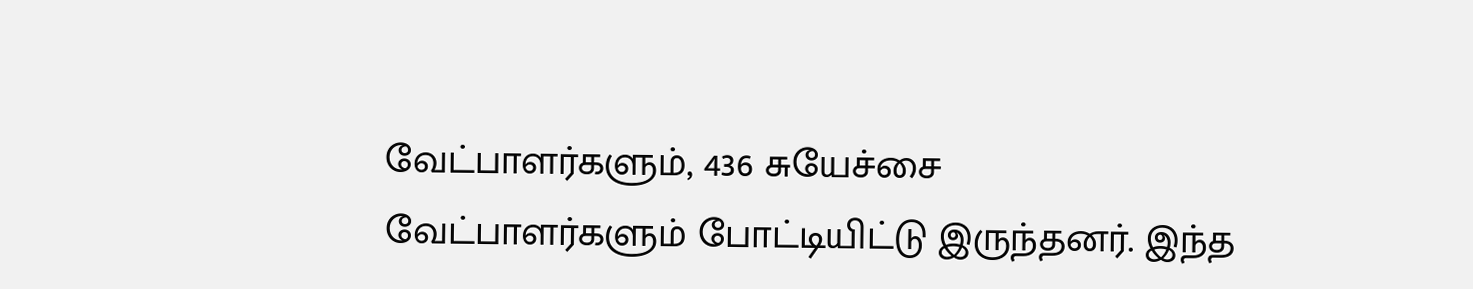வேட்பாளர்களும், 436 சுயேச்சை வேட்பாளர்களும் போட்டியிட்டு இருந்தனர். இந்த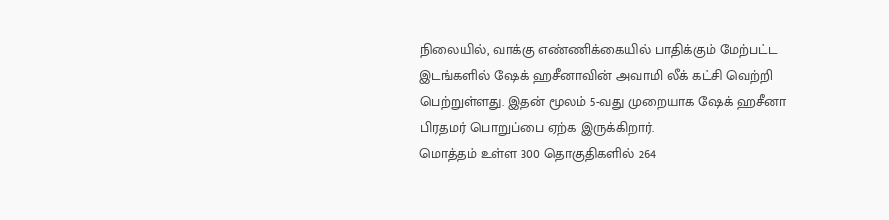நிலையில், வாக்கு எண்ணிக்கையில் பாதிக்கும் மேற்பட்ட இடங்களில் ஷேக் ஹசீனாவின் அவாமி லீக் கட்சி வெற்றி பெற்றுள்ளது. இதன் மூலம் 5-வது முறையாக ஷேக் ஹசீனா பிரதமர் பொறுப்பை ஏற்க இருக்கிறார்.
மொத்தம் உள்ள 300 தொகுதிகளில் 264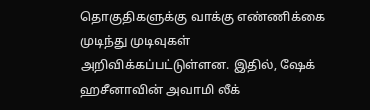தொகுதிகளுக்கு வாக்கு எண்ணிக்கை முடிந்து முடிவுகள் அறிவிக்கப்பட்டுள்ளன. இதில், ஷேக் ஹசீனாவின் அவாமி லீக்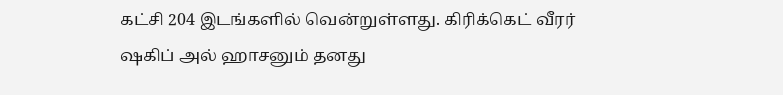கட்சி 204 இடங்களில் வென்றுள்ளது. கிரிக்கெட் வீரர் ஷகிப் அல் ஹாசனும் தனது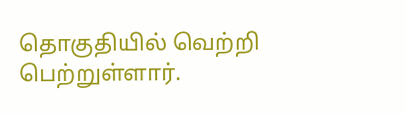தொகுதியில் வெற்றி பெற்றுள்ளார்.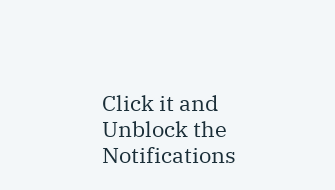Click it and Unblock the Notifications